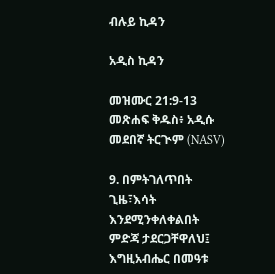ብሉይ ኪዳን

አዲስ ኪዳን

መዝሙር 21:9-13 መጽሐፍ ቅዱስ፥ አዲሱ መደበኛ ትርጒም (NASV)

9. በምትገለጥበት ጊዜ፣እሳት እንደሚንቀለቀልበት ምድጃ ታደርጋቸዋለህ፤ እግዚአብሔር በመዓቱ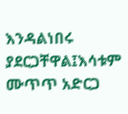እንዳልነበሩ ያደርጋቸዋል፤እሳቱም ሙጥጥ አድርጋ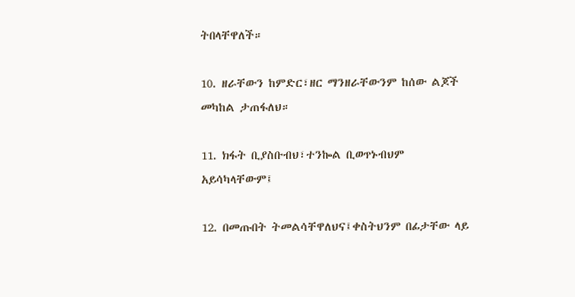ትበላቸዋለች።

10. ዘራቸውን ከምድር፣ዘር ማንዘራቸውንም ከሰው ልጆች መካከል ታጠፋለህ።

11. ክፋት ቢያስቡብህ፣ተንኰል ቢወጥኑብህም አይሳካላቸውም፤

12. በመጡበት ትመልሳቸዋለህና፤ቀስትህንም በፊታቸው ላይ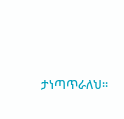ታነጣጥራለህ።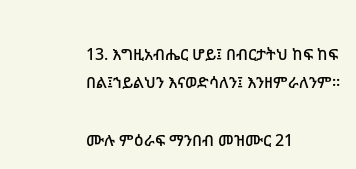13. እግዚአብሔር ሆይ፤ በብርታትህ ከፍ ከፍ በል፤ኀይልህን እናወድሳለን፤ እንዘምራለንም።

ሙሉ ምዕራፍ ማንበብ መዝሙር 21